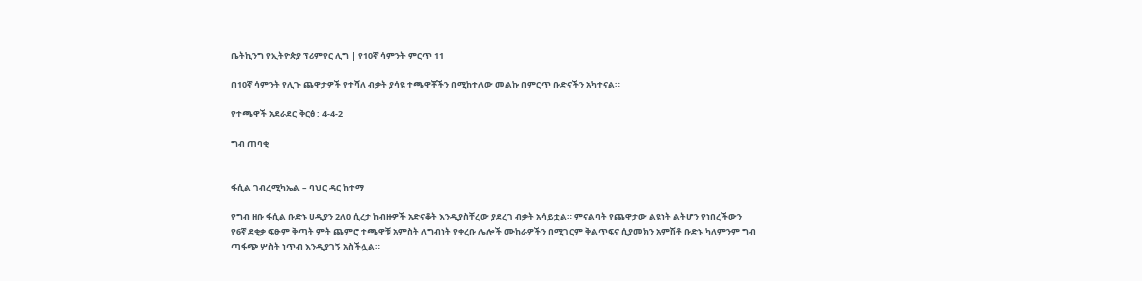ቤትኪንግ የኢትዮጵያ ፕሪምየር ሊግ | የ10ኛ ሳምንት ምርጥ 11

በ10ኛ ሳምንት የሊጉ ጨዋታዎች የተሻለ ብቃት ያሳዩ ተጫዋቾችን በሚከተለው መልኩ በምርጥ ቡድናችን አካተናል።

የተጫዋች አደራደር ቅርፅ : 4-4-2

ግብ ጠባቂ


ፋሲል ገብረሚካኤል – ባህር ዳር ከተማ

የግብ ዘቡ ፋሲል ቡድኑ ሀዲያን 2ለ0 ሲረታ ከብዙዎች አድናቆት እንዲያስቸረው ያደረገ ብቃት አሳይቷል። ምናልባት የጨዋታው ልዩነት ልትሆን የነበረችውን የ6ኛ ደቂቃ ፍፁም ቅጣት ምት ጨምሮ ተጫዋቹ አምስት ለግብነት የቀረቡ ሌሎች ሙከራዎችን በሚገርም ቅልጥፍና ሲያመክን አምሽቶ ቡድኑ ካለምንም ግብ ጣፋጭ ሦስት ነጥብ እንዲያገኝ አስችሏል።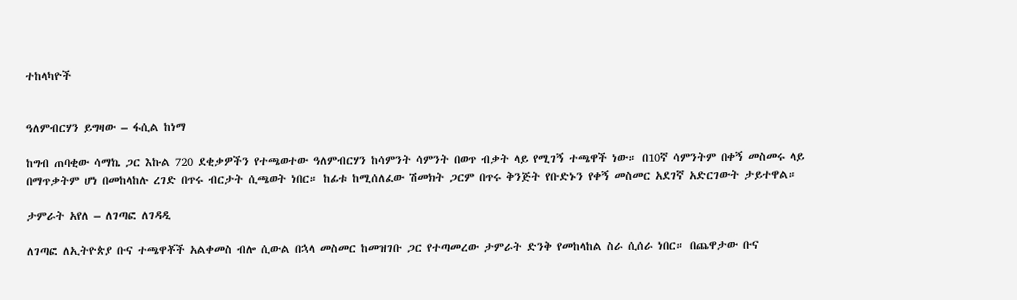ተከላካዮች


ዓለምብርሃን ይግዛው – ፋሲል ከነማ

ከግብ ጠባቂው ሳማኬ ጋር እኩል 720 ደቂቃዎችን የተጫወተው ዓለምብርሃን ከሳምንት ሳምንት በወጥ ብቃት ላይ የሚገኝ ተጫዋች ነው። በ10ኛ ሳምንትም በቀኝ መስመሩ ላይ በማጥቃትም ሆነ በመከላከሉ ረገድ በጥሩ ብርታት ሲጫወት ነበር። ከፊቱ ከሚሰለፈው ሽመክት ጋርም በጥሩ ቅንጅት የቡድኑን የቀኝ መስመር አደገኛ አድርገውት ታይተዋል።

ታምራት አየለ – ለገጣፎ ለገዳዲ

ለገጣፎ ለኢትዮጵያ ቡና ተጫዋቾች አልቀመስ ብሎ ሲውል በኋላ መስመር ከመዝገቡ ጋር የተጣመረው ታምራት ድንቅ የመከላከል ስራ ሲሰራ ነበር። በጨዋታው ቡና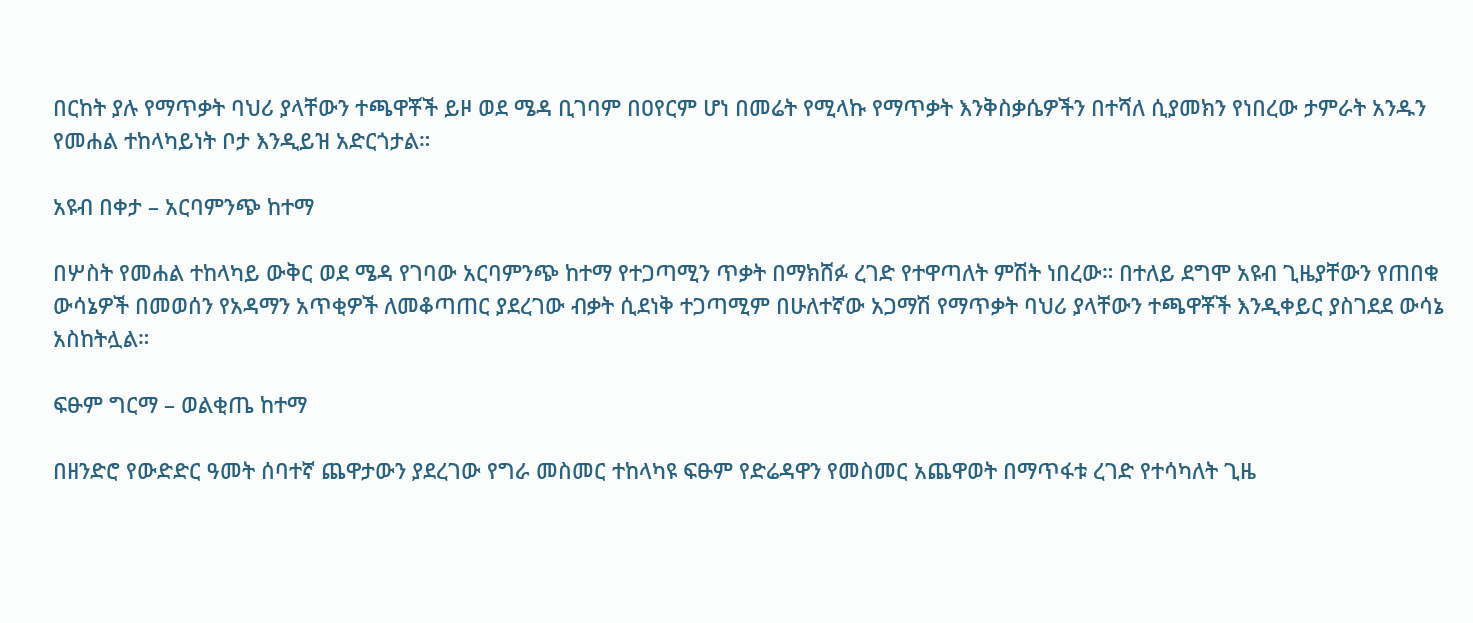በርከት ያሉ የማጥቃት ባህሪ ያላቸውን ተጫዋቾች ይዞ ወደ ሜዳ ቢገባም በዐየርም ሆነ በመሬት የሚላኩ የማጥቃት እንቅስቃሴዎችን በተሻለ ሲያመክን የነበረው ታምራት አንዱን የመሐል ተከላካይነት ቦታ እንዲይዝ አድርጎታል።

አዩብ በቀታ – አርባምንጭ ከተማ

በሦስት የመሐል ተከላካይ ውቅር ወደ ሜዳ የገባው አርባምንጭ ከተማ የተጋጣሚን ጥቃት በማክሸፉ ረገድ የተዋጣለት ምሽት ነበረው። በተለይ ደግሞ አዩብ ጊዜያቸውን የጠበቁ ውሳኔዎች በመወሰን የአዳማን አጥቂዎች ለመቆጣጠር ያደረገው ብቃት ሲደነቅ ተጋጣሚም በሁለተኛው አጋማሽ የማጥቃት ባህሪ ያላቸውን ተጫዋቾች እንዲቀይር ያስገደደ ውሳኔ አስከትሏል።

ፍፁም ግርማ – ወልቂጤ ከተማ

በዘንድሮ የውድድር ዓመት ሰባተኛ ጨዋታውን ያደረገው የግራ መስመር ተከላካዩ ፍፁም የድሬዳዋን የመስመር አጨዋወት በማጥፋቱ ረገድ የተሳካለት ጊዜ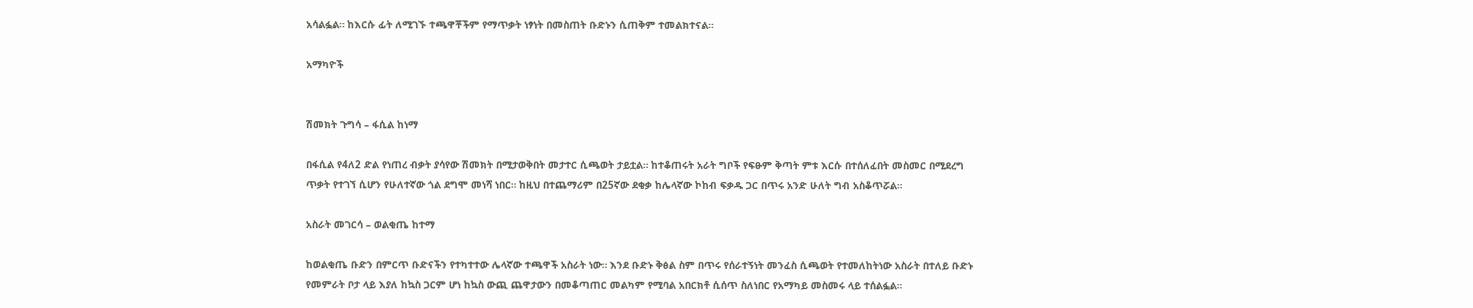አሳልፏል። ከእርሱ ፊት ለሚገኙ ተጫዋቾችም የማጥቃት ነፃነት በመስጠት ቡድኑን ሲጠቅም ተመልክተናል።

አማካዮች


ሽመክት ጉግሳ – ፋሲል ከነማ

በፋሲል የ4ለ2 ድል የነጠረ ብቃት ያሳየው ሽመክት በሚታወቅበት መታተር ሲጫወት ታይቷል። ከተቆጠሩት አራት ግቦች የፍፁም ቅጣት ምቱ እርሱ በተሰለፈበት መስመር በሚደረግ ጥቃት የተገኘ ሲሆን የሁለተኛው ጎል ደግሞ መነሻ ነበር። ከዚህ በተጨማሪም በ25ኛው ደቂቃ ከሌላኛው ኮከብ ፍቃዱ ጋር በጥሩ አንድ ሁለት ግብ አስቆጥሯል።

አስራት መገርሳ – ወልቂጤ ከተማ

ከወልቂጤ ቡድን በምርጥ ቡድናችን የተካተተው ሌላኛው ተጫዋች አስራት ነው። እንደ ቡድኑ ቅፅል ስም በጥሩ የሰራተኝነት መንፈስ ሲጫወት የተመለከትነው አስራት በተለይ ቡድኑ የመምራት ቦታ ላይ እያለ ከኳስ ጋርም ሆነ ከኳስ ውጪ ጨዋታውን በመቆጣጠር መልካም የሚባል አበርክቶ ሲሰጥ ስለነበር የአማካይ መስመሩ ላይ ተሰልፏል።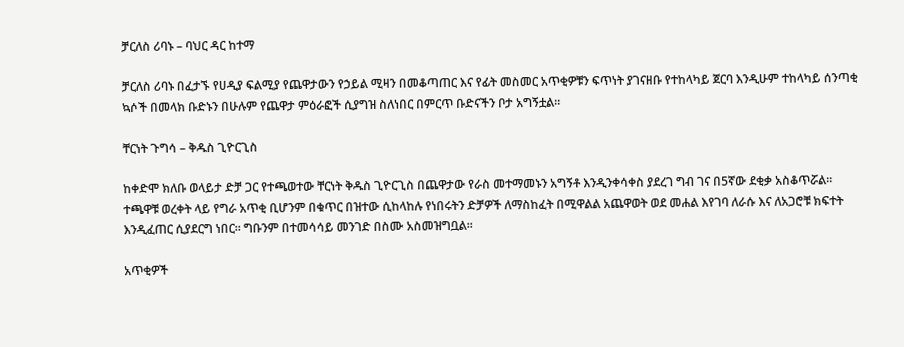ቻርለስ ሪባኑ – ባህር ዳር ከተማ

ቻርለስ ሪባኑ በፈታኙ የሀዲያ ፍልሚያ የጨዋታውን የኃይል ሚዛን በመቆጣጠር እና የፊት መስመር አጥቂዎቹን ፍጥነት ያገናዘቡ የተከላካይ ጀርባ እንዲሁም ተከላካይ ሰንጣቂ ኳሶች በመላክ ቡድኑን በሁሉም የጨዋታ ምዕራፎች ሲያግዝ ስለነበር በምርጥ ቡድናችን ቦታ አግኝቷል።

ቸርነት ጉግሳ – ቅዱስ ጊዮርጊስ

ከቀድሞ ክለቡ ወላይታ ድቻ ጋር የተጫወተው ቸርነት ቅዱስ ጊዮርጊስ በጨዋታው የራስ መተማመኑን አግኝቶ እንዲንቀሳቀስ ያደረገ ግብ ገና በ5ኛው ደቂቃ አስቆጥሯል። ተጫዋቹ ወረቀት ላይ የግራ አጥቂ ቢሆንም በቁጥር በዝተው ሲከላከሉ የነበሩትን ድቻዎች ለማስከፈት በሚዋልል አጨዋወት ወደ መሐል እየገባ ለራሱ እና ለአጋሮቹ ክፍተት እንዲፈጠር ሲያደርግ ነበር። ግቡንም በተመሳሳይ መንገድ በስሙ አስመዝግቧል።

አጥቂዎች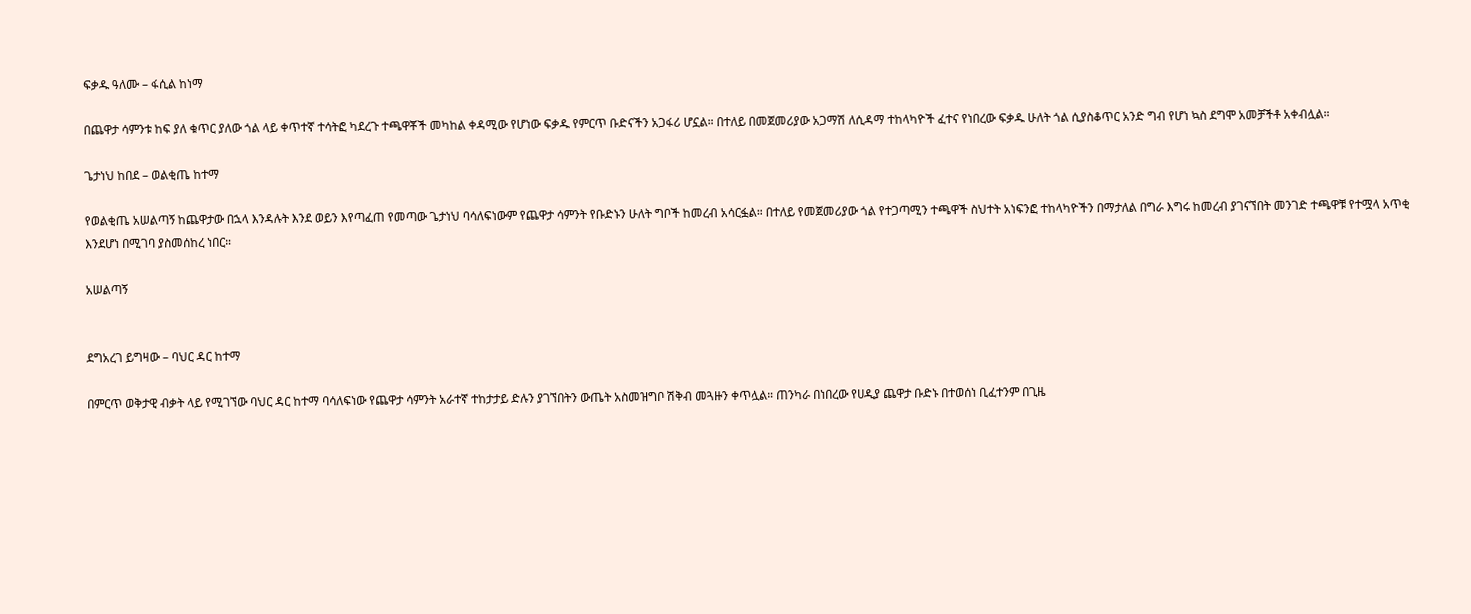ፍቃዱ ዓለሙ – ፋሲል ከነማ

በጨዋታ ሳምንቱ ከፍ ያለ ቁጥር ያለው ጎል ላይ ቀጥተኛ ተሳትፎ ካደረጉ ተጫዋቾች መካከል ቀዳሚው የሆነው ፍቃዱ የምርጥ ቡድናችን አጋፋሪ ሆኗል። በተለይ በመጀመሪያው አጋማሽ ለሲዳማ ተከላካዮች ፈተና የነበረው ፍቃዱ ሁለት ጎል ሲያስቆጥር አንድ ግብ የሆነ ኳስ ደግሞ አመቻችቶ አቀብሏል።

ጌታነህ ከበደ – ወልቂጤ ከተማ

የወልቂጤ አሠልጣኝ ከጨዋታው በኋላ እንዳሉት እንደ ወይን እየጣፈጠ የመጣው ጌታነህ ባሳለፍነውም የጨዋታ ሳምንት የቡድኑን ሁለት ግቦች ከመረብ አሳርፏል። በተለይ የመጀመሪያው ጎል የተጋጣሚን ተጫዋች ስህተት አነፍንፎ ተከላካዮችን በማታለል በግራ እግሩ ከመረብ ያገናኘበት መንገድ ተጫዋቹ የተሟላ አጥቂ እንደሆነ በሚገባ ያስመሰከረ ነበር።

አሠልጣኝ


ደግአረገ ይግዛው – ባህር ዳር ከተማ

በምርጥ ወቅታዊ ብቃት ላይ የሚገኘው ባህር ዳር ከተማ ባሳለፍነው የጨዋታ ሳምንት አራተኛ ተከታታይ ድሉን ያገኘበትን ውጤት አስመዝግቦ ሽቅብ መጓዙን ቀጥሏል። ጠንካራ በነበረው የሀዲያ ጨዋታ ቡድኑ በተወሰነ ቢፈተንም በጊዜ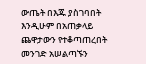ውጤት በእጁ ያስገባበት እንዲሁም በአጠቃላይ ጨዋታውን የተቆጣጠረበት መንገድ አሠልጣኙን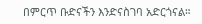በምርጥ ቡድናችን እንድናስገባ አድርጎናል።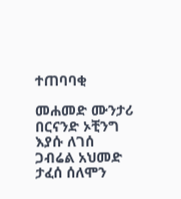ተጠባባቂ

መሐመድ ሙንታሪ
በርናንድ ኦቺንግ
እያሱ ለገሰ
ጋብሬል አህመድ
ታፈሰ ሰለሞን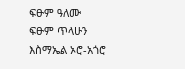ፍፁም ዓለሙ
ፍፁም ጥላሁን
እስማኤል ኦሮ-አጎሮ